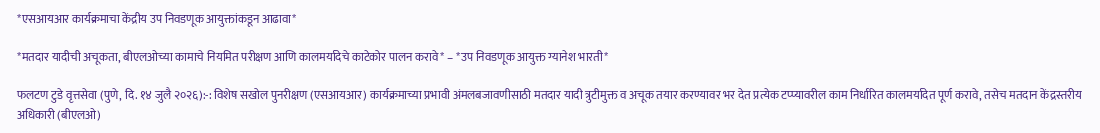*एसआयआर कार्यक्रमाचा केंद्रीय उप निवडणूक आयुक्तांकडून आढावा*

*मतदार यादीची अचूकता, बीएलओच्या कामाचे नियमित परीक्षण आणि कालमर्यादेचे काटेकोर पालन करावे* – *उप निवडणूक आयुक्त ग्यानेश भारती*

फलटण टुडे वृत्तसेवा (पुणे, दि. १४ जुलै २०२६):-: विशेष सखोल पुनरीक्षण (एसआयआर) कार्यक्रमाच्या प्रभावी अंमलबजावणीसाठी मतदार यादी त्रुटीमुक्त व अचूक तयार करण्यावर भर देत प्रत्येक टप्प्यावरील काम निर्धारित कालमर्यादेत पूर्ण करावे, तसेच मतदान केंद्रस्तरीय अधिकारी (बीएलओ)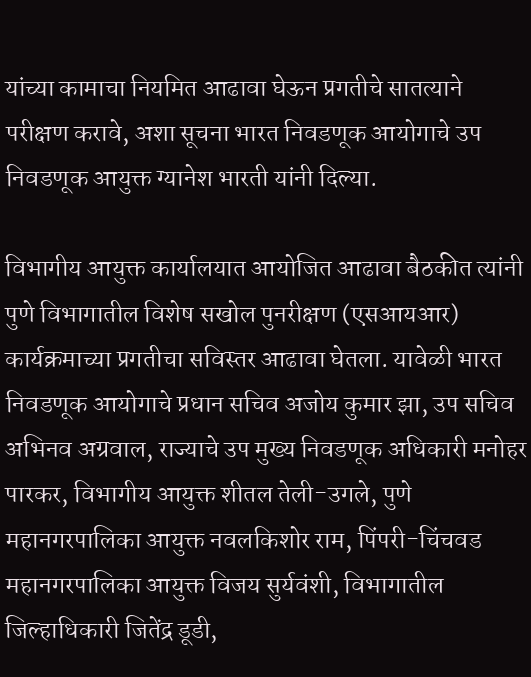यांच्या कामाचा नियमित आढावा घेऊन प्रगतीचे सातत्याने परीक्षण करावे, अशा सूचना भारत निवडणूक आयोगाचे उप निवडणूक आयुक्त ग्यानेश भारती यांनी दिल्या.

विभागीय आयुक्त कार्यालयात आयोजित आढावा बैठकीत त्यांनी पुणे विभागातील विशेष सखोल पुनरीक्षण (एसआयआर) कार्यक्रमाच्या प्रगतीचा सविस्तर आढावा घेतला. यावेळी भारत निवडणूक आयोगाचे प्रधान सचिव अजोय कुमार झा, उप सचिव अभिनव अग्रवाल, राज्याचे उप मुख्य निवडणूक अधिकारी मनोहर पारकर, विभागीय आयुक्त शीतल तेली-उगले, पुणे महानगरपालिका आयुक्त नवलकिशोर राम, पिंपरी-चिंचवड महानगरपालिका आयुक्त विजय सुर्यवंशी, विभागातील जिल्हाधिकारी जितेंद्र डूडी,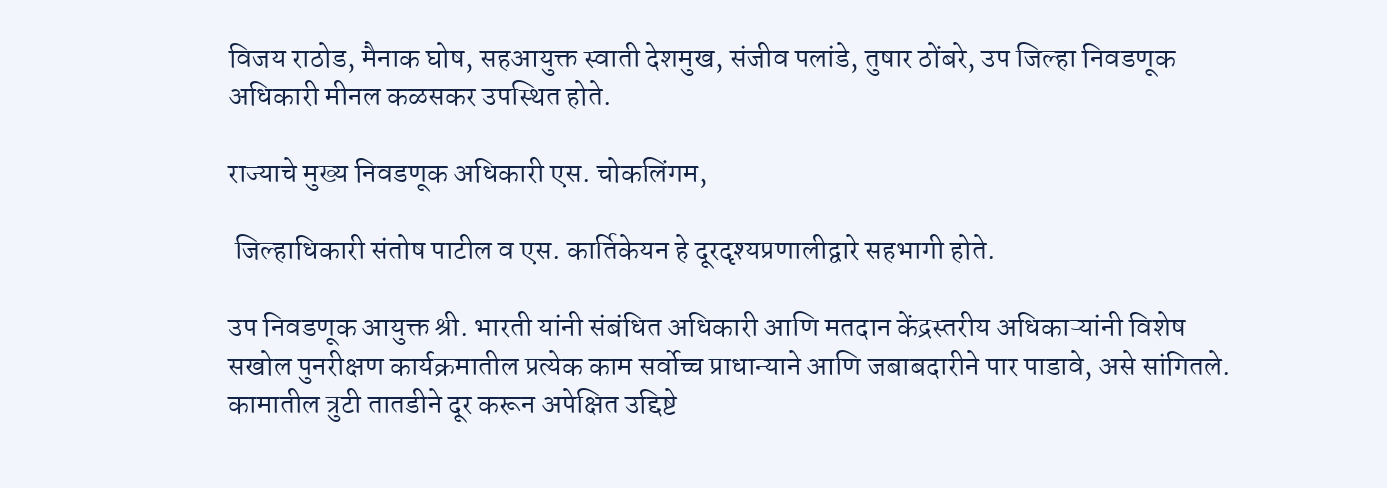विजय राठोड, मैनाक घोष, सहआयुक्त स्वाती देशमुख, संजीव पलांडे, तुषार ठोंबरे, उप जिल्हा निवडणूक अधिकारी मीनल कळसकर उपस्थित होते.

राज्याचे मुख्य निवडणूक अधिकारी एस. चोकलिंगम,

 जिल्हाधिकारी संतोष पाटील व एस. कार्तिकेयन हे दूरदृश्यप्रणालीद्वारे सहभागी होते.

उप निवडणूक आयुक्त श्री. भारती यांनी संबंधित अधिकारी आणि मतदान केंद्रस्तरीय अधिकाऱ्यांनी विशेष सखोल पुनरीक्षण कार्यक्रमातील प्रत्येक काम सर्वोच्च प्राधान्याने आणि जबाबदारीने पार पाडावे, असे सांगितले. कामातील त्रुटी तातडीने दूर करून अपेक्षित उद्दिष्टे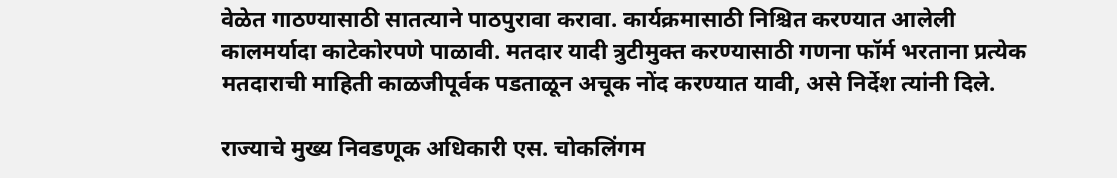वेळेत गाठण्यासाठी सातत्याने पाठपुरावा करावा. कार्यक्रमासाठी निश्चित करण्यात आलेली कालमर्यादा काटेकोरपणे पाळावी. मतदार यादी त्रुटीमुक्त करण्यासाठी गणना फॉर्म भरताना प्रत्येक मतदाराची माहिती काळजीपूर्वक पडताळून अचूक नोंद करण्यात यावी, असे निर्देश त्यांनी दिले.

राज्याचे मुख्य निवडणूक अधिकारी एस. चोकलिंगम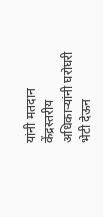यांनी मतदान केंद्रस्तरीय अधिकाऱ्यांनी घरोघरी भेटी देऊन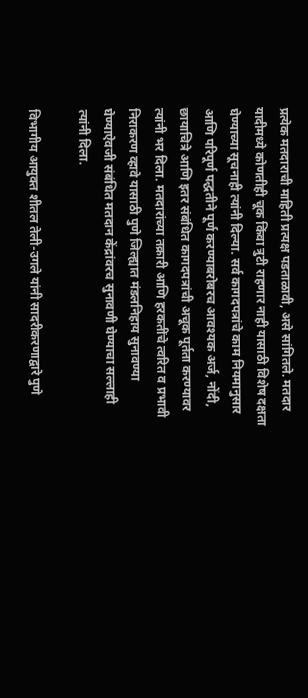प्रत्येक मतदाराची माहिती प्रत्यक्ष पडताळावी, असे सांगितले. मतदार यादीमध्ये कोणतीही चूक किंवा त्रुटी राहणार नाही यासाठी विशेष दक्षता घेण्याच्या सूचनाही त्यांनी दिल्या. सर्व कागदपत्रांचे काम नियमानुसार आणि परिपूर्ण पद्धतीने पूर्ण करण्याबरोबरच आवश्यक अर्ज, नोंदी, छायाचित्रे आणि इतर संबंधित कागदपत्रांची अचूक पूर्तता करण्यावर त्यांनी भर दिला. मतदारांच्या तक्रारी आणि हरकतींचे त्वरित व प्रभावी निराकरण व्हावे यासाठी पुणे जिल्ह्यात मंडलनिहाय सुनावण्या घेण्याऐवजी संबंधित मतदान केंद्रांवरच सुनावणी घेण्याचा सल्लाही त्यांनी दिला.

विभागीय आयुक्त शीतल तेली-उगले यांनी सादरीकरणाद्वारे पुणे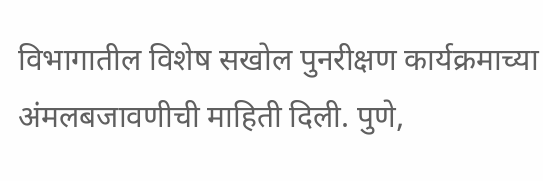विभागातील विशेष सखोल पुनरीक्षण कार्यक्रमाच्या अंमलबजावणीची माहिती दिली. पुणे,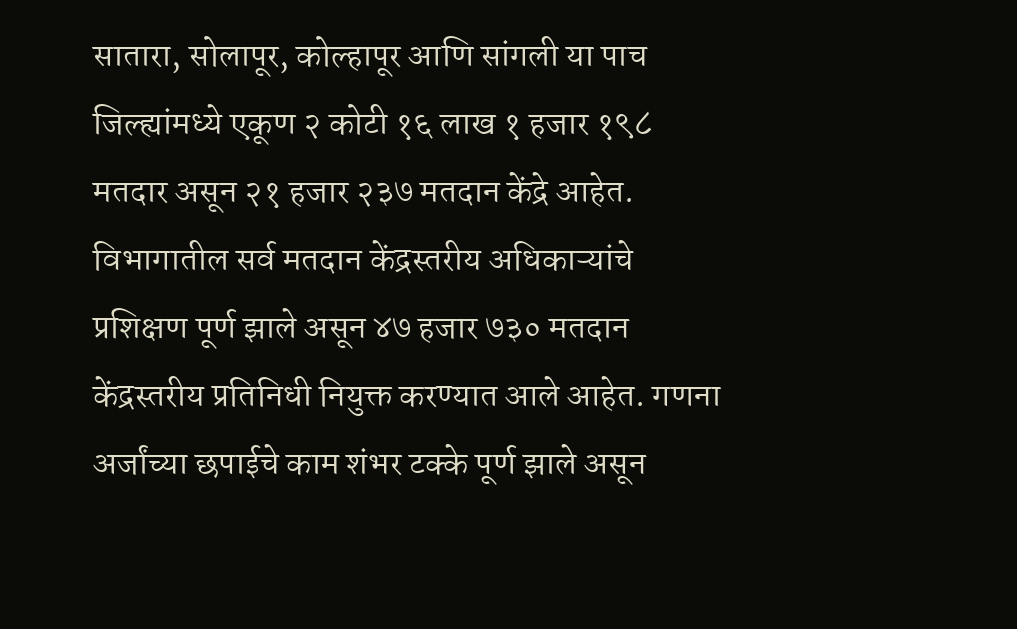सातारा, सोलापूर, कोल्हापूर आणि सांगली या पाच जिल्ह्यांमध्ये एकूण २ कोटी १६ लाख १ हजार १९८ मतदार असून २१ हजार २३७ मतदान केंद्रे आहेत. विभागातील सर्व मतदान केंद्रस्तरीय अधिकाऱ्यांचे प्रशिक्षण पूर्ण झाले असून ४७ हजार ७३० मतदान केंद्रस्तरीय प्रतिनिधी नियुक्त करण्यात आले आहेत. गणना अर्जांच्या छपाईचे काम शंभर टक्के पूर्ण झाले असून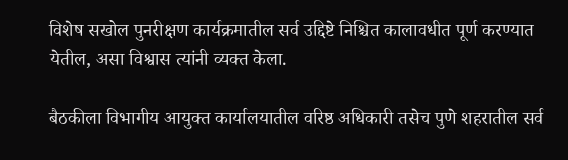विशेष सखोल पुनरीक्षण कार्यक्रमातील सर्व उद्दिष्टे निश्चित कालावधीत पूर्ण करण्यात येतील, असा विश्वास त्यांनी व्यक्त केला.

बैठकीला विभागीय आयुक्त कार्यालयातील वरिष्ठ अधिकारी तसेच पुणे शहरातील सर्व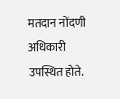मतदान नोंदणी अधिकारी उपस्थित होते.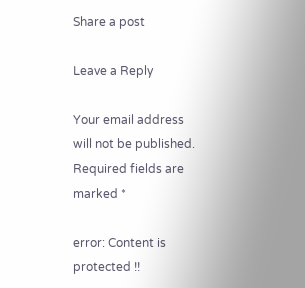Share a post

Leave a Reply

Your email address will not be published. Required fields are marked *

error: Content is protected !!